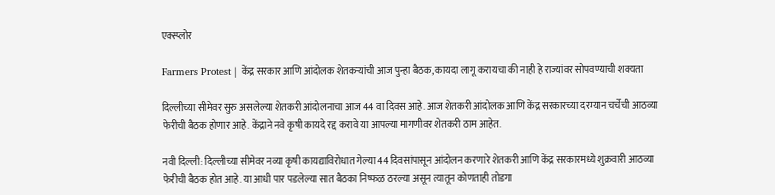एक्स्प्लोर

Farmers Protest | केंद्र सरकार आणि आंदोलक शेतकऱ्यांची आज पुन्हा बैठक, कायदा लागू करायचा की नाही हे राज्यांवर सोपवण्याची शक्यता

दिल्लीच्या सीमेवर सुरु असलेल्या शेतकरी आंदोलनाचा आज 44 वा दिवस आहे. आज शेतकरी आंदोलक आणि केंद्र सरकारच्या दरम्यान चर्चेची आठव्या फेरीची बैठक होणार आहे. केंद्राने नवे कृषी कायदे रद्द करावे या आपल्या मागणीवर शेतकरी ठाम आहेत.

नवी दिल्ली: दिल्लीच्या सीमेवर नव्या कृषी कायद्याविरोधात गेल्या 44 दिवसांपासून आंदोलन करणारे शेतकरी आणि केंद्र सरकारमध्ये शुक्रवारी आठव्या फेरीची बैठक होत आहे. या आधी पार पडलेल्या सात बैठका निष्फळ ठरल्या असून त्यातून कोणताही तोडगा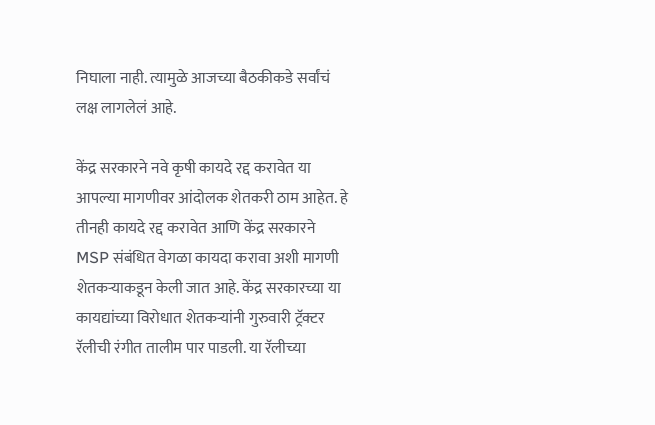निघाला नाही. त्यामुळे आजच्या बैठकीकडे सर्वांचं लक्ष लागलेलं आहे.

केंद्र सरकारने नवे कृषी कायदे रद्द करावेत या आपल्या मागणीवर आंदोलक शेतकरी ठाम आहेत. हे तीनही कायदे रद्द करावेत आणि केंद्र सरकारने MSP संबंधित वेगळा कायदा करावा अशी मागणी शेतकऱ्याकडून केली जात आहे. केंद्र सरकारच्या या कायद्यांच्या विरोधात शेतकऱ्यांनी गुरुवारी ट्रॅक्टर रॅलीची रंगीत तालीम पार पाडली. या रॅलीच्या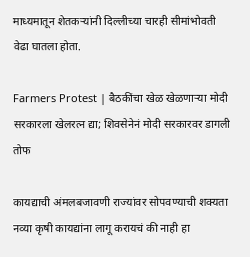माध्यमातून शेतकऱ्यांनी दिल्लीच्या चारही सीमांभोवती वेढा घातला होता.

Farmers Protest | बैठकींचा खेळ खेळणाऱ्या मोदी सरकारला खेलरत्न द्या; शिवसेनेनं मोदी सरकारवर डागली तोफ

कायद्याची अंमलबजावणी राज्यांवर सोपवण्याची शक्यता नव्या कृषी कायद्यांना लागू करायचं की नाही हा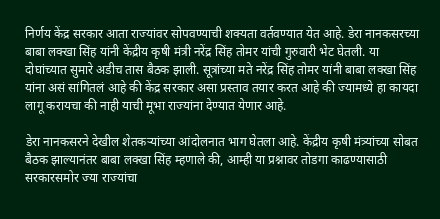निर्णय केंद्र सरकार आता राज्यांवर सोपवण्याची शक्यता वर्तवण्यात येत आहे. डेरा नानकसरच्या बाबा लक्खा सिंह यांनी केंद्रीय कृषी मंत्री नरेंद्र सिंह तोमर यांची गुरुवारी भेट घेतली. या दोघांच्यात सुमारे अडीच तास बैठक झाली. सूत्रांच्या मते नरेंद्र सिंह तोमर यांनी बाबा लक्खा सिंह यांना असं सांगितलं आहे की केंद्र सरकार असा प्रस्ताव तयार करत आहे की ज्यामध्ये हा कायदा लागू करायचा की नाही याची मूभा राज्यांना देण्यात येणार आहे.

डेरा नानकसरने देखील शेतकऱ्यांच्या आंदोलनात भाग घेतला आहे. केंद्रीय कृषी मंत्र्यांच्या सोबत बैठक झाल्यानंतर बाबा लक्खा सिंह म्हणाले की, आम्ही या प्रश्नावर तोडगा काढण्यासाठी सरकारसमोर ज्या राज्यांचा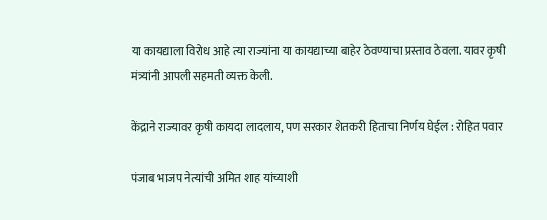या कायद्याला विरोध आहे त्या राज्यांना या कायद्याच्या बाहेर ठेवण्याचा प्रस्ताव ठेवला. यावर कृषी मंत्र्यांनी आपली सहमती व्यक्त केली.

केंद्राने राज्यावर कृषी कायदा लादलाय, पण सरकार शेतकरी हिताचा निर्णय घेईल : रोहित पवार

पंजाब भाजप नेत्यांची अमित शाह यांच्याशी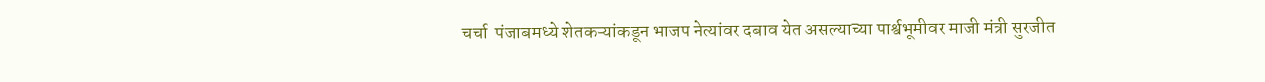चर्चा  पंजाबमध्ये शेतकऱ्यांकडून भाजप नेत्यांवर दबाव येत असल्याच्या पार्श्वभूमीवर माजी मंत्री सुरजीत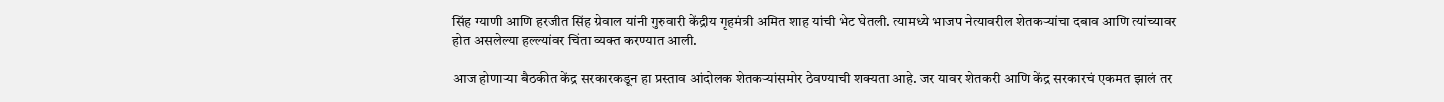सिंह ग्याणी आणि हरजीत सिंह ग्रेवाल यांनी गुरुवारी केंद्रीय गृहमंत्री अमित शाह यांची भेट घेतली. त्यामध्ये भाजप नेत्यावरील शेतकऱ्यांचा दबाव आणि त्यांच्यावर होत असलेल्या हल्ल्यांवर चिंता व्यक्त करण्यात आली.

आज होणाऱ्या बैठकीत केंद्र सरकारकडून हा प्रस्ताव आंदोलक शेतकऱ्यांसमोर ठेवण्याची शक्यता आहे. जर यावर शेतकरी आणि केंद्र सरकारचं एकमत झालं तर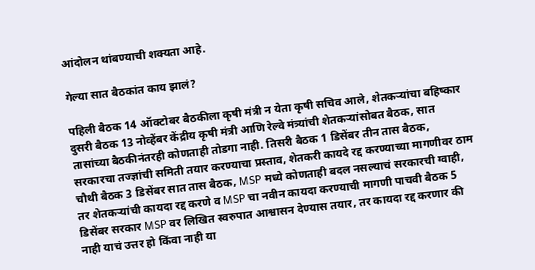आंदोलन थांबण्याची शक्यता आहे.

गेल्या सात बैठकांत काय झालं?

पहिली बैठक 14 ऑक्टोबर बैठकीला कृषी मंत्री न येता कृषी सचिव आले, शेतकऱ्यांचा बहिष्कार दुसरी बैठक 13 नोव्हेंबर केंद्रीय कृषी मंत्री आणि रेल्वे मंत्र्यांची शेतकऱ्यांसोबत बैठक, सात तासांच्या बैठकीनंतरही कोणताही तोडगा नाही. तिसरी बैठक 1 डिसेंबर तीन तास बैठक, सरकारचा तज्ज्ञांची समिती तयार करण्याचा प्रस्ताव, शेतकरी कायदे रद्द करण्याच्या मागणीवर ठाम चौथी बैठक 3 डिसेंबर सात तास बैठक, MSP मध्ये कोणताही बदल नसल्याचं सरकारची ग्वाही, तर शेतकऱ्यांची कायदा रद्द करणे व MSP चा नवीन कायदा करण्याची मागणी पाचवी बैठक 5 डिसेंबर सरकार MSP वर लिखित स्वरुपात आश्वासन देण्यास तयार, तर कायदा रद्द करणार की नाही याचं उत्तर हो किंवा नाही या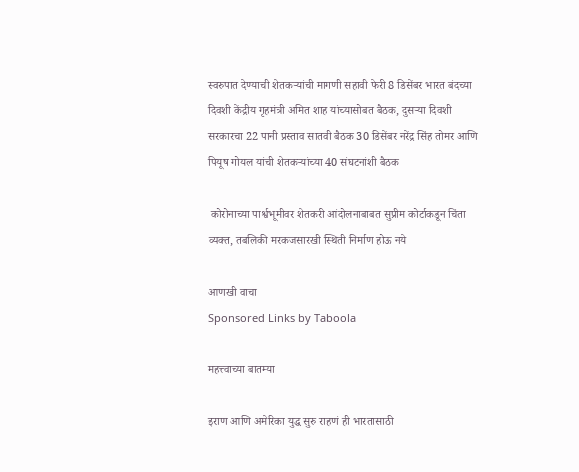स्वरुपात देण्याची शेतकऱ्यांची मागणी सहावी फेरी 8 डिसेंबर भारत बंदच्या दिवशी केंद्रीय गृहमंत्री अमित शाह यांच्यासोबत बैठक, दुसऱ्या दिवशी सरकारचा 22 पानी प्रस्ताव सातवी बैठक 30 डिसेंबर नरेंद्र सिंह तोमर आणि पियूष गोयल यांची शेतकऱ्यांच्या 40 संघटनांशी बैठक

 कोरोनाच्या पार्श्वभूमीवर शेतकरी आंदोलनाबाबत सुप्रीम कोर्टाकडून चिंता व्यक्त, तबलिकी मरकजसारखी स्थिती निर्माण होऊ नये

आणखी वाचा
Sponsored Links by Taboola

महत्त्वाच्या बातम्या

इराण आणि अमेरिका युद्ध सुरु राहणं ही भारतासाठी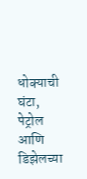धोक्याची घंटा, पेट्रोल आणि डिझेलच्या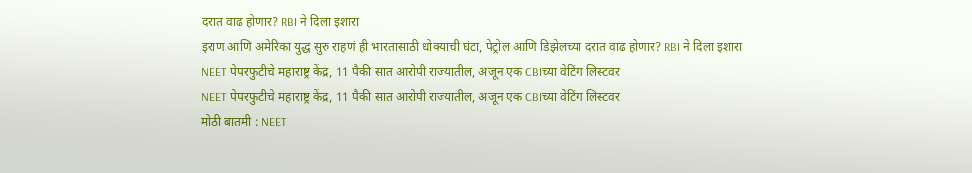दरात वाढ होणार? RBI ने दिला इशारा
इराण आणि अमेरिका युद्ध सुरु राहणं ही भारतासाठी धोक्याची घंटा, पेट्रोल आणि डिझेलच्या दरात वाढ होणार? RBI ने दिला इशारा
NEET पेपरफुटीचे महाराष्ट्र केंद्र, 11 पैकी सात आरोपी राज्यातील, अजून एक CBIच्या वेटिंग लिस्टवर
NEET पेपरफुटीचे महाराष्ट्र केंद्र, 11 पैकी सात आरोपी राज्यातील, अजून एक CBIच्या वेटिंग लिस्टवर
मोठी बातमी : NEET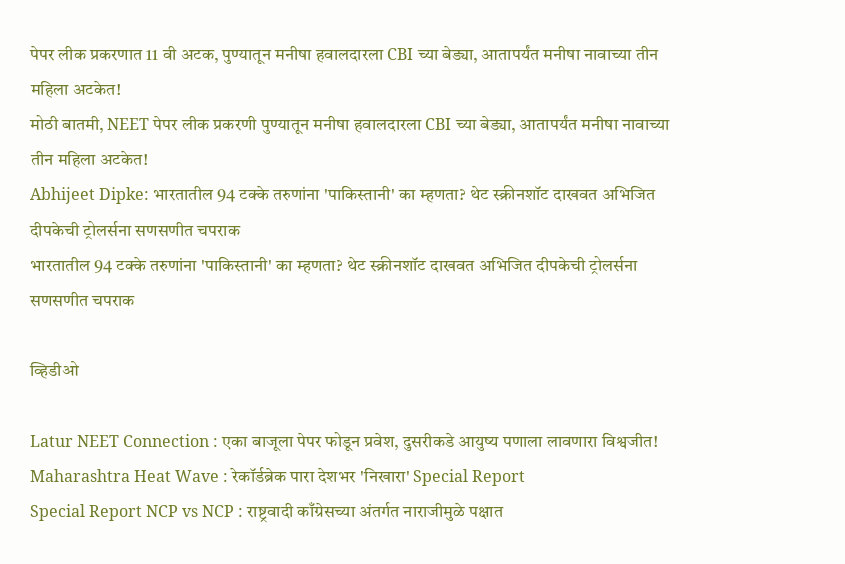पेपर लीक प्रकरणात 11 वी अटक, पुण्यातून मनीषा हवालदारला CBI च्या बेड्या, आतापर्यंत मनीषा नावाच्या तीन महिला अटकेत!
मोठी बातमी, NEET पेपर लीक प्रकरणी पुण्यातून मनीषा हवालदारला CBI च्या बेड्या, आतापर्यंत मनीषा नावाच्या तीन महिला अटकेत!
Abhijeet Dipke: भारतातील 94 टक्के तरुणांना 'पाकिस्तानी' का म्हणता? थेट स्क्रीनशॉट दाखवत अभिजित दीपकेची ट्रोलर्सना सणसणीत चपराक
भारतातील 94 टक्के तरुणांना 'पाकिस्तानी' का म्हणता? थेट स्क्रीनशॉट दाखवत अभिजित दीपकेची ट्रोलर्सना सणसणीत चपराक

व्हिडीओ

Latur NEET Connection : एका बाजूला पेपर फोडून प्रवेश, दुसरीकडे आयुष्य पणाला लावणारा विश्वजीत!
Maharashtra Heat Wave : रेकॉर्डब्रेक पारा देशभर 'निखारा' Special Report
Special Report NCP vs NCP : राष्ट्रवादी काँग्रेसच्या अंतर्गत नाराजीमुळे पक्षात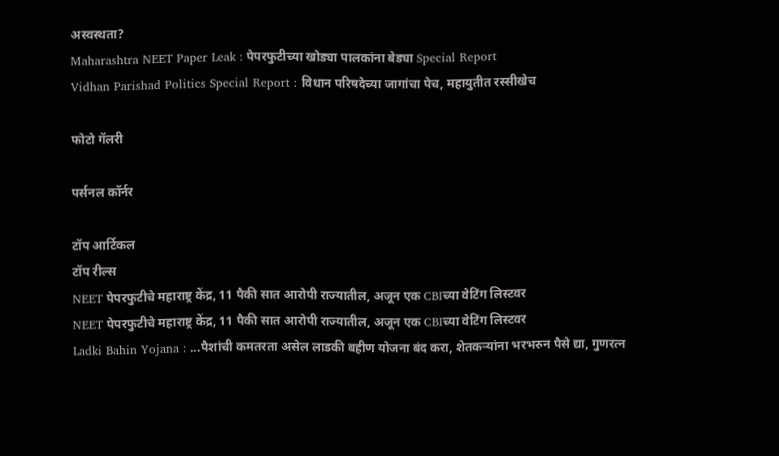अस्वस्थता?
Maharashtra NEET Paper Leak : पेपरफुटीच्या खोड्या पालकांना बेड्या Special Report
Vidhan Parishad Politics Special Report : विधान परिषदेच्या जागांचा पेच, महायुतीत रस्सीखेच

फोटो गॅलरी

पर्सनल कॉर्नर

टॉप आर्टिकल
टॉप रील्स
NEET पेपरफुटीचे महाराष्ट्र केंद्र, 11 पैकी सात आरोपी राज्यातील, अजून एक CBIच्या वेटिंग लिस्टवर
NEET पेपरफुटीचे महाराष्ट्र केंद्र, 11 पैकी सात आरोपी राज्यातील, अजून एक CBIच्या वेटिंग लिस्टवर
Ladki Bahin Yojana : ...पैशांची कमतरता असेल लाडकी बहीण योजना बंद करा, शेतकऱ्यांना भरभरुन पैसे द्या, गुणरत्न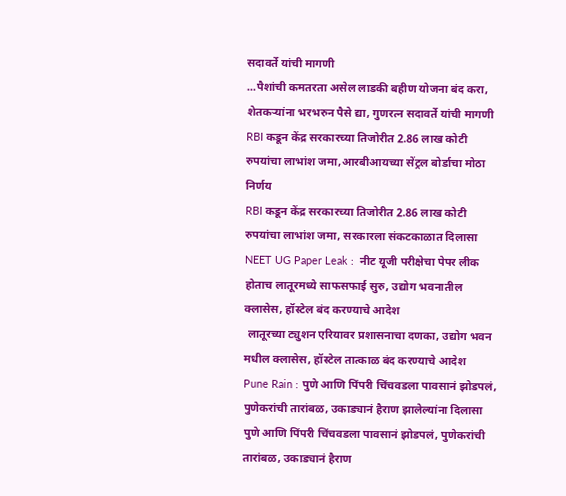सदावर्ते यांची मागणी
...पैशांची कमतरता असेल लाडकी बहीण योजना बंद करा, शेतकऱ्यांना भरभरुन पैसे द्या, गुणरत्न सदावर्ते यांची मागणी
RBI कडून केंद्र सरकारच्या तिजोरीत 2.86 लाख कोटी रुपयांचा लाभांश जमा,आरबीआयच्या सेंट्रल बोर्डाचा मोठा निर्णय
RBI कडून केंद्र सरकारच्या तिजोरीत 2.86 लाख कोटी रुपयांचा लाभांश जमा, सरकारला संकटकाळात दिलासा
NEET UG Paper Leak :  नीट यूजी परीक्षेचा पेपर लीक होताच लातूरमध्ये साफसफाई सुरु, उद्योग भवनातील क्लासेस, हॉस्टेल बंद करण्याचे आदेश
 लातूरच्या ट्युशन एरियावर प्रशासनाचा दणका, उद्योग भवन मधील क्लासेस, हॉस्टेल तात्काळ बंद करण्याचे आदेश
Pune Rain : पुणे आणि पिंपरी चिंचवडला पावसानं झोडपलं, पुणेकरांची तारांबळ, उकाड्यानं हैराण झालेल्यांना दिलासा
पुणे आणि पिंपरी चिंचवडला पावसानं झोडपलं, पुणेकरांची तारांबळ, उकाड्यानं हैराण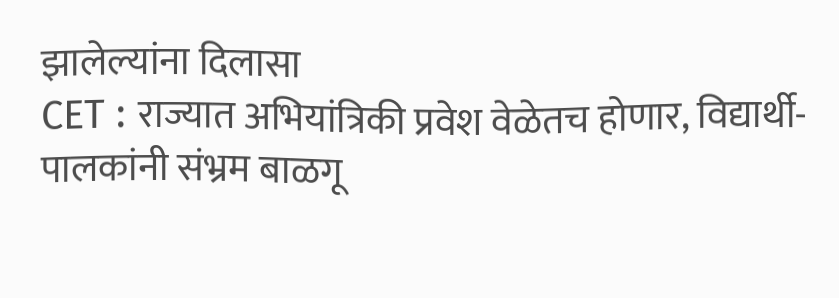झालेल्यांना दिलासा
CET : राज्यात अभियांत्रिकी प्रवेश वेळेतच होणार, विद्यार्थी-पालकांनी संभ्रम बाळगू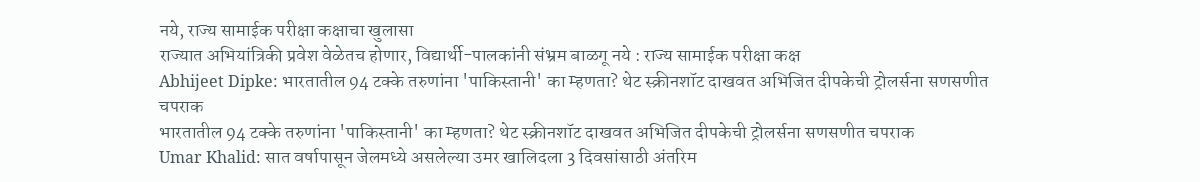नये, राज्य सामाईक परीक्षा कक्षाचा खुलासा
राज्यात अभियांत्रिकी प्रवेश वेळेतच होणार, विद्यार्थी-पालकांनी संभ्रम बाळगू नये : राज्य सामाईक परीक्षा कक्ष
Abhijeet Dipke: भारतातील 94 टक्के तरुणांना 'पाकिस्तानी' का म्हणता? थेट स्क्रीनशॉट दाखवत अभिजित दीपकेची ट्रोलर्सना सणसणीत चपराक
भारतातील 94 टक्के तरुणांना 'पाकिस्तानी' का म्हणता? थेट स्क्रीनशॉट दाखवत अभिजित दीपकेची ट्रोलर्सना सणसणीत चपराक
Umar Khalid: सात वर्षापासून जेलमध्ये असलेल्या उमर खालिदला 3 दिवसांसाठी अंतरिम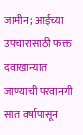जामीन; आईच्या उपचारासाठी फक्त दवाखान्यात जाण्याची परवानगी
सात वर्षापासून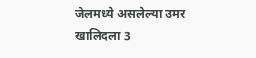जेलमध्ये असलेल्या उमर खालिदला 3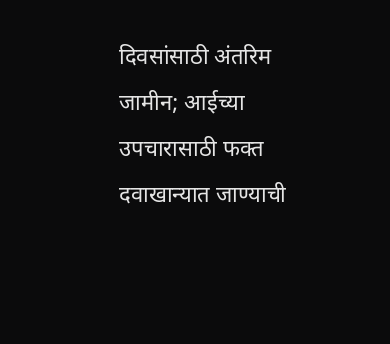दिवसांसाठी अंतरिम जामीन; आईच्या उपचारासाठी फक्त दवाखान्यात जाण्याची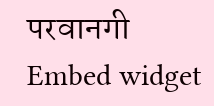परवानगी
Embed widget